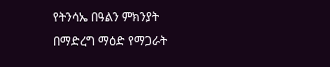የትንሳኤ በዓልን ምክንያት በማድረግ ማዕድ የማጋራት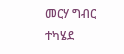መርሃ ግብር ተካሄደ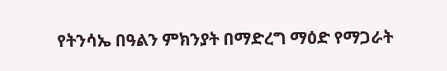የትንሳኤ በዓልን ምክንያት በማድረግ ማዕድ የማጋራት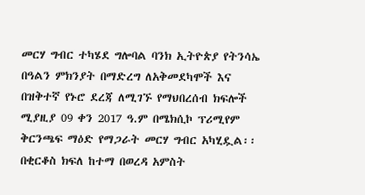መርሃ ግብር ተካሄደ ግሎባል ባንክ ኢትዮጵያ የትንሳኤ በዓልን ምክንያት በማድረግ ለአቅመደካሞች እና በዝቅተኛ የኑሮ ደረጃ ለሚገኙ የማህበረሰብ ክፍሎች ሚያዚያ 09 ቀን 2017 ዓ.ም በሜክሲኮ ፕሪሚየም ቅርንጫፍ ማዕድ የማጋራት መርሃ ግብር አካሂዷል፡፡ በቂርቆስ ክፍለ ከተማ በወረዳ አምስት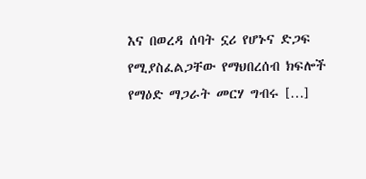እና በወረዳ ሰባት ኗሪ የሆኑና ድጋፍ የሚያስፈልጋቸው የማህበረሰብ ክፍሎች የማዕድ ማጋራት መርሃ ግብሩ […]